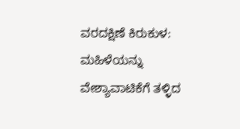ವರದಕ್ಷಿಣೆ ಕಿರುಕುಳ: ಮಹಿಳೆಯನ್ನು ವೇಶ್ಯಾವಾಟಿಕೆಗೆ ತಳ್ಳಿದ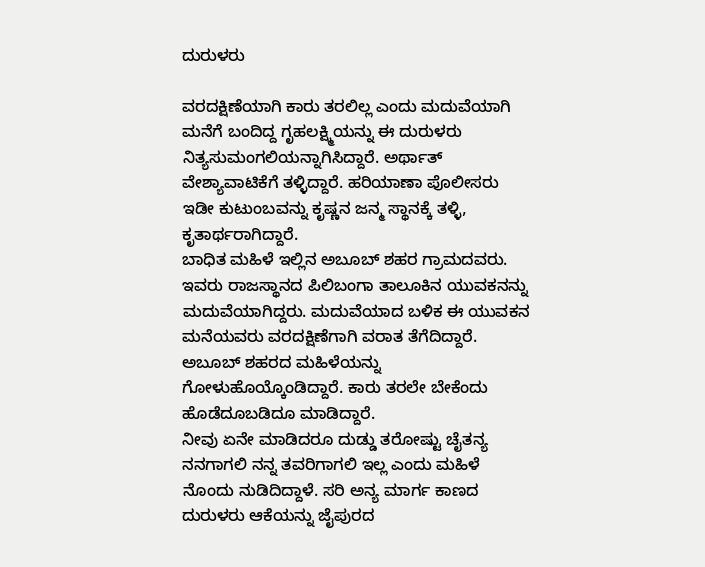ದುರುಳರು

ವರದಕ್ಷಿಣೆಯಾಗಿ ಕಾರು ತರಲಿಲ್ಲ ಎಂದು ಮದುವೆಯಾಗಿ ಮನೆಗೆ ಬಂದಿದ್ದ ಗೃಹಲಕ್ಷ್ಮಿಯನ್ನು ಈ ದುರುಳರು ನಿತ್ಯಸುಮಂಗಲಿಯನ್ನಾಗಿಸಿದ್ದಾರೆ. ಅರ್ಥಾತ್ ವೇಶ್ಯಾವಾಟಿಕೆಗೆ ತಳ್ಳಿದ್ದಾರೆ. ಹರಿಯಾಣಾ ಪೊಲೀಸರು ಇಡೀ ಕುಟುಂಬವನ್ನು ಕೃಷ್ಣನ ಜನ್ಮ ಸ್ಥಾನಕ್ಕೆ ತಳ್ಳಿ, ಕೃತಾರ್ಥರಾಗಿದ್ದಾರೆ.
ಬಾಧಿತ ಮಹಿಳೆ ಇಲ್ಲಿನ ಅಬೂಬ್ ಶಹರ ಗ್ರಾಮದವರು. ಇವರು ರಾಜಸ್ಥಾನದ ಪಿಲಿಬಂಗಾ ತಾಲೂಕಿನ ಯುವಕನನ್ನು ಮದುವೆಯಾಗಿದ್ದರು. ಮದುವೆಯಾದ ಬಳಿಕ ಈ ಯುವಕನ ಮನೆಯವರು ವರದಕ್ಷಿಣೆಗಾಗಿ ವರಾತ ತೆಗೆದಿದ್ದಾರೆ. ಅಬೂಬ್ ಶಹರದ ಮಹಿಳೆಯನ್ನು ಗೋಳುಹೊಯ್ಕೊಂಡಿದ್ದಾರೆ. ಕಾರು ತರಲೇ ಬೇಕೆಂದು ಹೊಡೆದೂಬಡಿದೂ ಮಾಡಿದ್ದಾರೆ.
ನೀವು ಏನೇ ಮಾಡಿದರೂ ದುಡ್ಡು ತರೋಷ್ಟು ಚೈತನ್ಯ ನನಗಾಗಲಿ ನನ್ನ ತವರಿಗಾಗಲಿ ಇಲ್ಲ ಎಂದು ಮಹಿಳೆ ನೊಂದು ನುಡಿದಿದ್ದಾಳೆ. ಸರಿ ಅನ್ಯ ಮಾರ್ಗ ಕಾಣದ ದುರುಳರು ಆಕೆಯನ್ನು ಜೈಪುರದ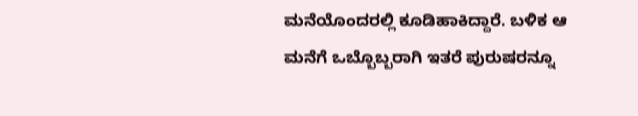ಮನೆಯೊಂದರಲ್ಲಿ ಕೂಡಿಹಾಕಿದ್ದಾರೆ. ಬಳಿಕ ಆ ಮನೆಗೆ ಒಬ್ಬೊಬ್ಬರಾಗಿ ಇತರೆ ಪುರುಷರನ್ನೂ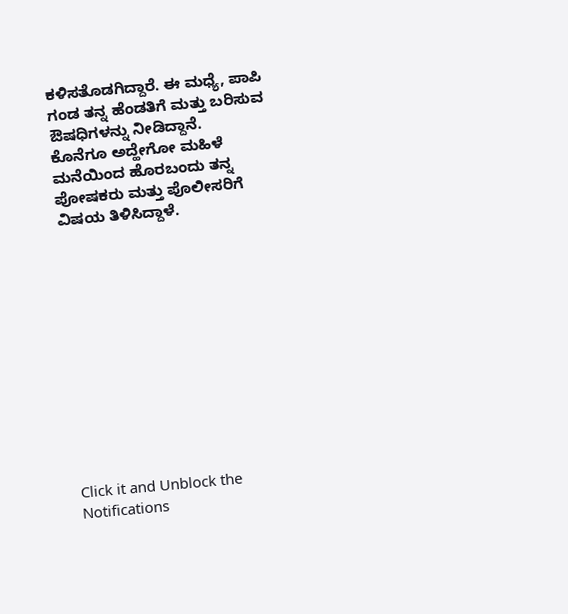ಕಳಿಸತೊಡಗಿದ್ದಾರೆ. ಈ ಮಧ್ಯೆ, ಪಾಪಿ ಗಂಡ ತನ್ನ ಹೆಂಡತಿಗೆ ಮತ್ತು ಬರಿಸುವ ಔಷಧಿಗಳನ್ನು ನೀಡಿದ್ದಾನೆ.
ಕೊನೆಗೂ ಅದ್ಹೇಗೋ ಮಹಿಳೆ ಮನೆಯಿಂದ ಹೊರಬಂದು ತನ್ನ ಪೋಷಕರು ಮತ್ತು ಪೊಲೀಸರಿಗೆ ವಿಷಯ ತಿಳಿಸಿದ್ದಾಳೆ.












Click it and Unblock the Notifications